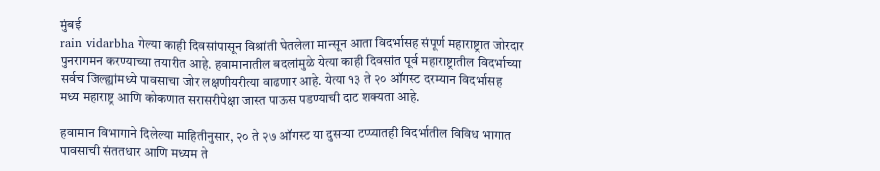मुंबई
rain vidarbha गेल्या काही दिवसांपासून विश्रांती घेतलेला मान्सून आता विदर्भासह संपूर्ण महाराष्ट्रात जोरदार पुनरागमन करण्याच्या तयारीत आहे. हवामानातील बदलांमुळे येत्या काही दिवसांत पूर्व महाराष्ट्रातील विदर्भाच्या सर्वच जिल्ह्यांमध्ये पावसाचा जोर लक्षणीयरीत्या वाढणार आहे. येत्या १३ ते २० ऑगस्ट दरम्यान विदर्भासह मध्य महाराष्ट्र आणि कोकणात सरासरीपेक्षा जास्त पाऊस पडण्याची दाट शक्यता आहे.

हवामान विभागाने दिलेल्या माहितीनुसार, २० ते २७ ऑगस्ट या दुसऱ्या टप्प्यातही विदर्भातील विविध भागात पावसाची संततधार आणि मध्यम ते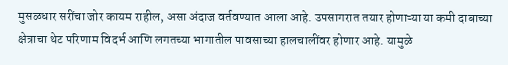मुसळधार सरींचा जोर कायम राहील, असा अंदाज वर्तवण्यात आला आहे. उपसागरात तयार होणाऱ्या या कमी दाबाच्या क्षेत्राचा थेट परिणाम विदर्भ आणि लगतच्या भागातील पावसाच्या हालचालींवर होणार आहे. यामुळे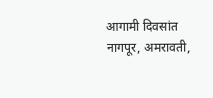आगामी दिवसांत नागपूर, अमरावती,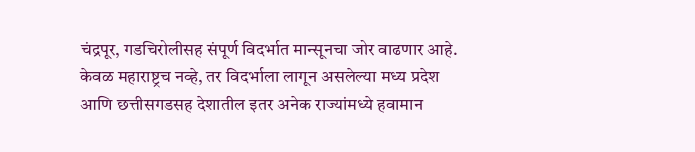चंद्रपूर, गडचिरोलीसह संपूर्ण विदर्भात मान्सूनचा जोर वाढणार आहे. केवळ महाराष्ट्रच नव्हे, तर विदर्भाला लागून असलेल्या मध्य प्रदेश आणि छत्तीसगडसह देशातील इतर अनेक राज्यांमध्ये हवामान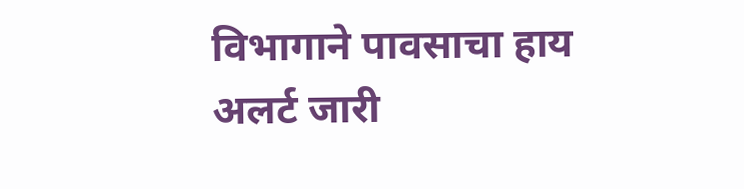विभागाने पावसाचा हाय अलर्ट जारी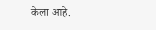केला आहे.